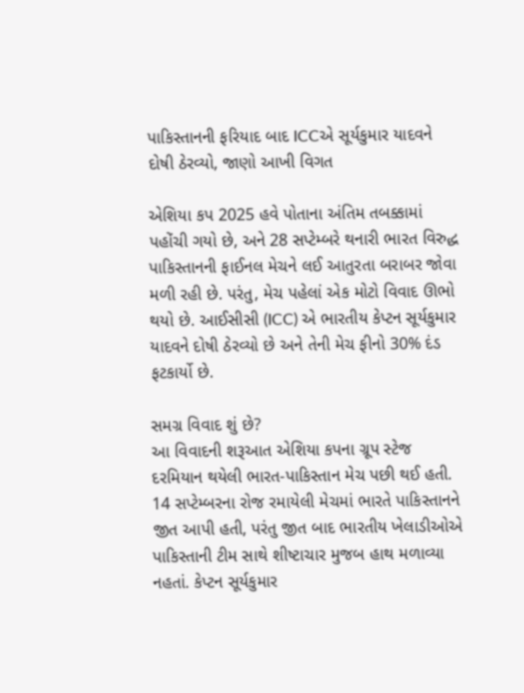પાકિસ્તાનની ફરિયાદ બાદ ICCએ સૂર્યકુમાર યાદવને દોષી ઠેરવ્યો, જાણો આખી વિગત

એશિયા કપ 2025 હવે પોતાના અંતિમ તબક્કામાં પહોંચી ગયો છે, અને 28 સપ્ટેમ્બરે થનારી ભારત વિરુદ્ધ પાકિસ્તાનની ફાઈનલ મેચને લઈ આતુરતા બરાબર જોવા મળી રહી છે. પરંતુ, મેચ પહેલાં એક મોટો વિવાદ ઊભો થયો છે. આઈસીસી (ICC) એ ભારતીય કેપ્ટન સૂર્યકુમાર યાદવને દોષી ઠેરવ્યો છે અને તેની મેચ ફીનો 30% દંડ ફટકાર્યો છે.

સમગ્ર વિવાદ શું છે?
આ વિવાદની શરૂઆત એશિયા કપના ગ્રૂપ સ્ટેજ દરમિયાન થયેલી ભારત-પાકિસ્તાન મેચ પછી થઈ હતી. 14 સપ્ટેમ્બરના રોજ રમાયેલી મેચમાં ભારતે પાકિસ્તાનને જીત આપી હતી, પરંતુ જીત બાદ ભારતીય ખેલાડીઓએ પાકિસ્તાની ટીમ સાથે શીષ્ટાચાર મુજબ હાથ મળાવ્યા નહતાં. કેપ્ટન સૂર્યકુમાર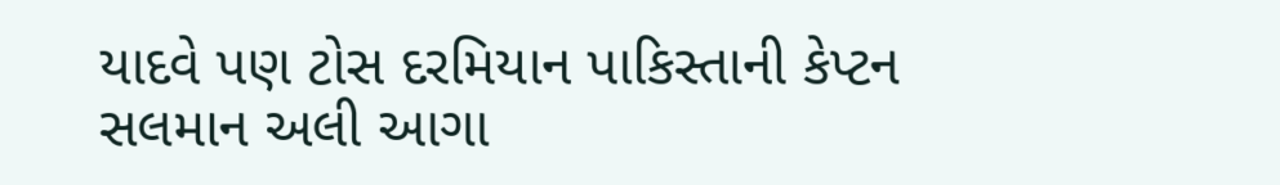યાદવે પણ ટોસ દરમિયાન પાકિસ્તાની કેપ્ટન સલમાન અલી આગા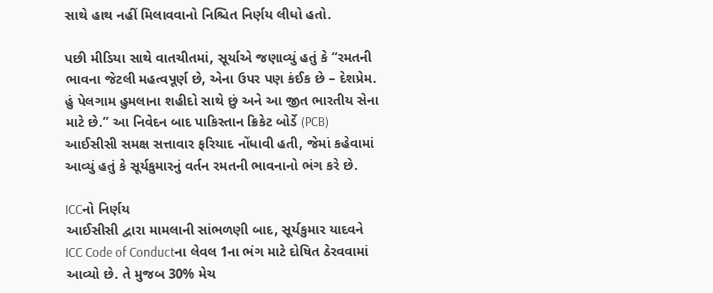સાથે હાથ નહીં મિલાવવાનો નિશ્ચિત નિર્ણય લીધો હતો.

પછી મીડિયા સાથે વાતચીતમાં, સૂર્યાએ જણાવ્યું હતું કે “રમતની ભાવના જેટલી મહત્વપૂર્ણ છે, એના ઉપર પણ કંઈક છે – દેશપ્રેમ. હું પેલગામ હુમલાના શહીદો સાથે છું અને આ જીત ભારતીય સેના માટે છે.” આ નિવેદન બાદ પાકિસ્તાન ક્રિકેટ બોર્ડે (PCB) આઈસીસી સમક્ષ સત્તાવાર ફરિયાદ નોંધાવી હતી, જેમાં કહેવામાં આવ્યું હતું કે સૂર્યકુમારનું વર્તન રમતની ભાવનાનો ભંગ કરે છે.

ICCનો નિર્ણય
આઈસીસી દ્વારા મામલાની સાંભળણી બાદ, સૂર્યકુમાર યાદવને ICC Code of Conductના લેવલ 1ના ભંગ માટે દોષિત ઠેરવવામાં આવ્યો છે. તે મુજબ 30% મેચ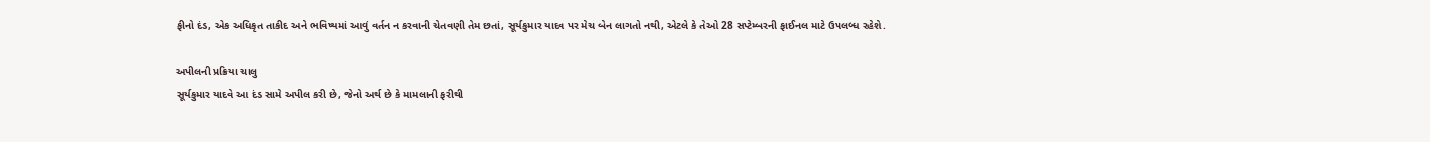ફીનો દંડ, એક અધિકૃત તાકીદ અને ભવિષ્યમાં આવું વર્તન ન કરવાની ચેતવણી તેમ છતાં, સૂર્યકુમાર યાદવ પર મેચ બેન લાગતો નથી, એટલે કે તેઓ 28 સપ્ટેમ્બરની ફાઈનલ માટે ઉપલબ્ધ રહેશે.

અપીલની પ્રક્રિયા ચાલુ
સૂર્યકુમાર યાદવે આ દંડ સામે અપીલ કરી છે, જેનો અર્થ છે કે મામલાની ફરીથી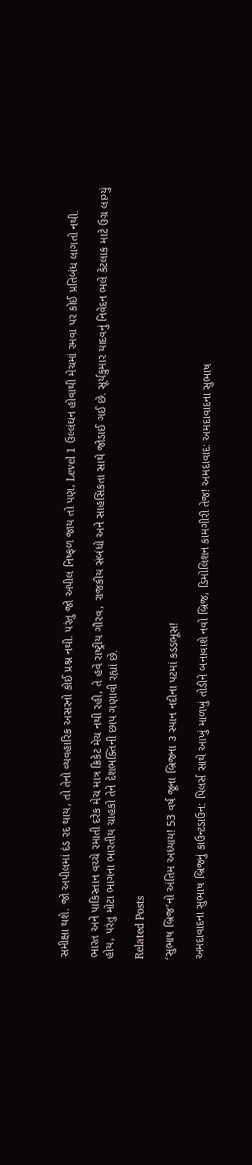સમીક્ષા થશે. જો અપીલમાં દંડ રદ થાય, તો તેનો વ્યવહારિક અસરનો કોઈ પ્રશ્ન નથી. પરંતુ જો અપીલ નિષ્ફળ જાય તો પણ, Level 1 ઉલ્લંઘન હોવાથી મેચમાં રમવા પર કોઈ પ્રતિબંધ લાગતો નથી.

ભારત અને પાકિસ્તાન વચ્ચે રમાતી દરેક મેચ માત્ર ક્રિકેટ મેચ નથી રહી, તે હવે રાષ્ટ્રીય ગૌરવ, રાજકીય સંબંધો અને સાહસિકતા સાથે જોડાઈ ગઈ છે. સૂર્યકુમાર યાદવનું નિવેદન ભલે કેટલાક માટે ઉગ્ર લાગ્યું હોય, પરંતુ મોટા ભાગના ભારતીય ચાહકો તેને દેશભક્તિની છાપ ગણાવી રહ્યાં છે.

Related Posts

‘સુભાષ બ્રિજ’નો અંતિમ અધ્યાય! 53 વર્ષ જૂના બ્રિજના ૩ સ્પાન નદીના પટમાં કડડભૂસ!

અમદાવાદના સુભાષ બ્રિજનું કાઉન્ટડાઉન: પિલર્સ સાથે આખું માળખું તોડીને બનાવાશે નવો બ્રિજ, ડિમોલિશન કામગીરી તેજ! અમદાવાદ: અમદાવાદના સુભાષ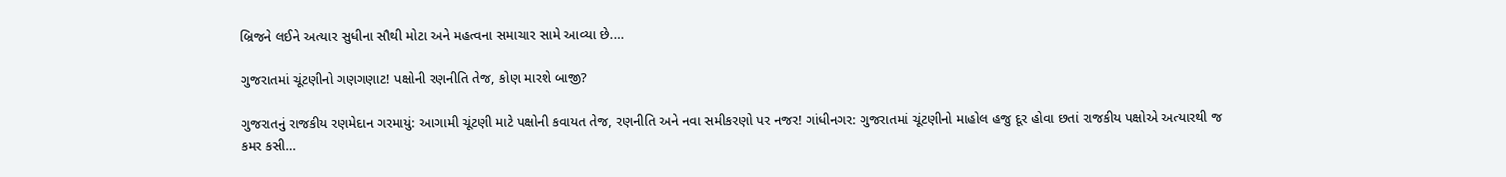બ્રિજને લઈને અત્યાર સુધીના સૌથી મોટા અને મહત્વના સમાચાર સામે આવ્યા છે.…

ગુજરાતમાં ચૂંટણીનો ગણગણાટ! પક્ષોની રણનીતિ તેજ, કોણ મારશે બાજી?

ગુજરાતનું રાજકીય રણમેદાન ગરમાયું: આગામી ચૂંટણી માટે પક્ષોની કવાયત તેજ, રણનીતિ અને નવા સમીકરણો પર નજર! ગાંધીનગર: ગુજરાતમાં ચૂંટણીનો માહોલ હજુ દૂર હોવા છતાં રાજકીય પક્ષોએ અત્યારથી જ કમર કસી…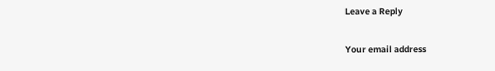Leave a Reply

Your email address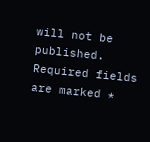will not be published. Required fields are marked *